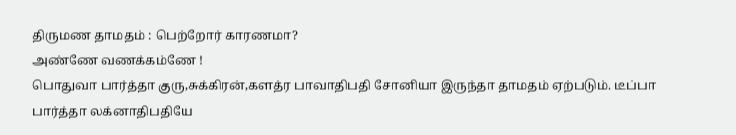திருமண தாமதம் : பெற்றோர் காரணமா?
அண்ணே வணக்கம்ணே !
பொதுவா பார்த்தா குரு,சுக்கிரன்,களத்ர பாவாதிபதி சோனியா இருந்தா தாமதம் ஏற்படும். டீப்பா பார்த்தா லக்னாதிபதியே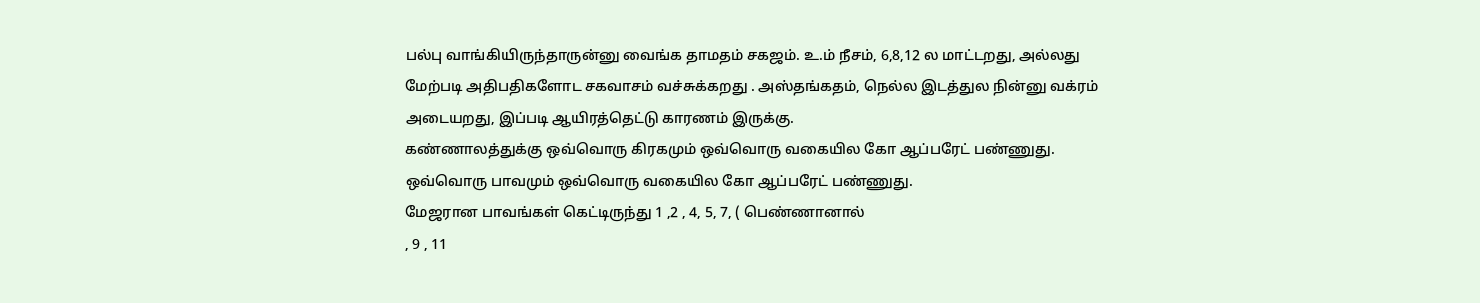பல்பு வாங்கியிருந்தாருன்னு வைங்க தாமதம் சகஜம். உ.ம் நீசம், 6,8,12 ல மாட்டறது, அல்லது மேற்படி அதிபதிகளோட சகவாசம் வச்சுக்கறது . அஸ்தங்கதம், நெல்ல இடத்துல நின்னு வக்ரம் அடையறது, இப்படி ஆயிரத்தெட்டு காரணம் இருக்கு.
கண்ணாலத்துக்கு ஒவ்வொரு கிரகமும் ஒவ்வொரு வகையில கோ ஆப்பரேட் பண்ணுது. ஒவ்வொரு பாவமும் ஒவ்வொரு வகையில கோ ஆப்பரேட் பண்ணுது.
மேஜரான பாவங்கள் கெட்டிருந்து 1 ,2 , 4, 5, 7, ( பெண்ணானால்
, 9 , 11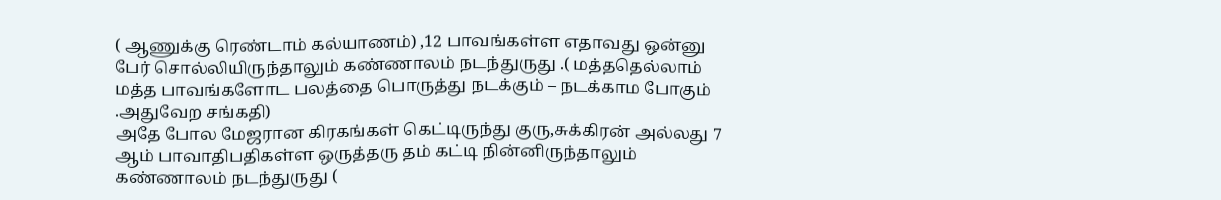( ஆணுக்கு ரெண்டாம் கல்யாணம்) ,12 பாவங்கள்ள எதாவது ஒன்னு பேர் சொல்லியிருந்தாலும் கண்ணாலம் நடந்துருது .( மத்ததெல்லாம் மத்த பாவங்களோட பலத்தை பொருத்து நடக்கும் – நடக்காம போகும் .அதுவேற சங்கதி)
அதே போல மேஜரான கிரகங்கள் கெட்டிருந்து குரு,சுக்கிரன் அல்லது 7 ஆம் பாவாதிபதிகள்ள ஒருத்தரு தம் கட்டி நின்னிருந்தாலும் கண்ணாலம் நடந்துருது (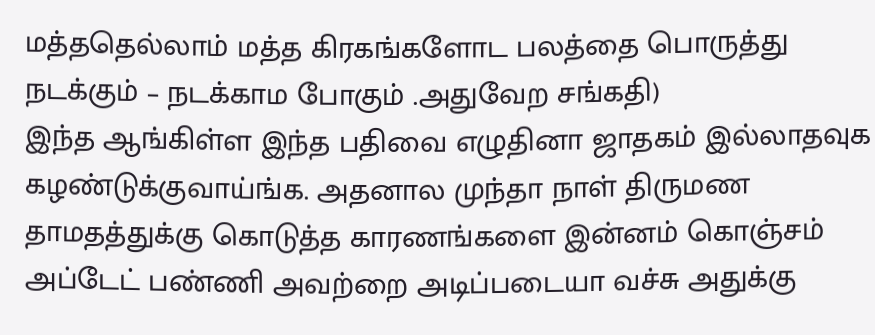மத்ததெல்லாம் மத்த கிரகங்களோட பலத்தை பொருத்து நடக்கும் – நடக்காம போகும் .அதுவேற சங்கதி)
இந்த ஆங்கிள்ள இந்த பதிவை எழுதினா ஜாதகம் இல்லாதவுக கழண்டுக்குவாய்ங்க. அதனால முந்தா நாள் திருமண தாமதத்துக்கு கொடுத்த காரணங்களை இன்னம் கொஞ்சம் அப்டேட் பண்ணி அவற்றை அடிப்படையா வச்சு அதுக்கு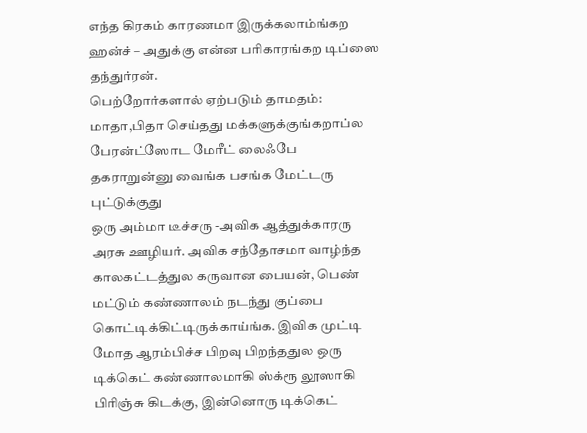எந்த கிரகம் காரணமா இருக்கலாம்ங்கற ஹன்ச் – அதுக்கு என்ன பரிகாரங்கற டிப்ஸை தந்துர்ரன்.
பெற்றோர்களால் ஏற்படும் தாமதம்:
மாதா,பிதா செய்தது மக்களுக்குங்கறாப்ல பேரன்ட்ஸோட மேரீட் லைஃபே தகராறுன்னு வைங்க பசங்க மேட்டரு புட்டுக்குது
ஒரு அம்மா டீச்சரு -அவிக ஆத்துக்காரரு அரசு ஊழியர். அவிக சந்தோசமா வாழ்ந்த காலகட்டத்துல கருவான பையன், பெண் மட்டும் கண்ணாலம் நடந்து குப்பை கொட்டிக்கிட்டிருக்காய்ங்க. இவிக முட்டி மோத ஆரம்பிச்ச பிறவு பிறந்ததுல ஒரு டிக்கெட் கண்ணாலமாகி ஸ்க்ரூ லூஸாகி பிரிஞ்சு கிடக்கு, இன்னொரு டிக்கெட்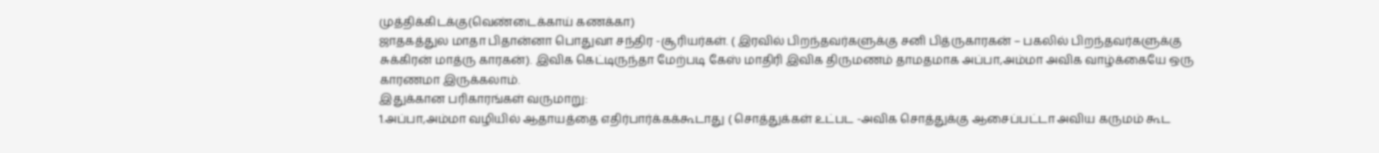முத்திக்கிடக்கு(வெண்டைக்காய் கணக்கா)
ஜாதகத்துல மாதா பிதான்னா பொதுவா சந்திர -சூரியர்கள். ( இரவில் பிறந்தவர்களுக்கு சனி பித்ருகாரகன் – பகலில் பிறந்தவர்களுக்கு சுக்கிரன் மாத்ரு காரகன்). இவிக கெட்டிருந்தா மேற்படி கேஸ் மாதிரி இவிக திருமணம் தாமதமாக அப்பா,அம்மா அவிக வாழ்க்கையே ஒரு காரணமா இருக்கலாம்.
இதுக்கான பரிகாரங்கள் வருமாறு:
1.அப்பா,அம்மா வழியில் ஆதாயத்தை எதிர்பார்க்கக்கூடாது ( சொத்துக்கள் உட்பட -அவிக சொத்துக்கு ஆசைப்பட்டா அவிய கருமம் கூட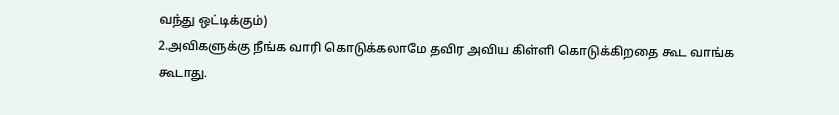வந்து ஒட்டிக்கும்)
2.அவிகளுக்கு நீங்க வாரி கொடுக்கலாமே தவிர அவிய கிள்ளி கொடுக்கிறதை கூட வாங்க கூடாது.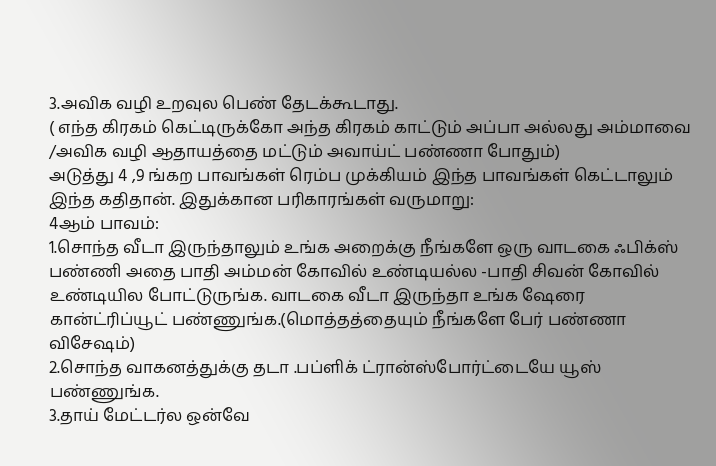3.அவிக வழி உறவுல பெண் தேடக்கூடாது.
( எந்த கிரகம் கெட்டிருக்கோ அந்த கிரகம் காட்டும் அப்பா அல்லது அம்மாவை /அவிக வழி ஆதாயத்தை மட்டும் அவாய்ட் பண்ணா போதும்)
அடுத்து 4 ,9 ங்கற பாவங்கள் ரெம்ப முக்கியம் இந்த பாவங்கள் கெட்டாலும் இந்த கதிதான். இதுக்கான பரிகாரங்கள் வருமாறு:
4ஆம் பாவம்:
1.சொந்த வீடா இருந்தாலும் உங்க அறைக்கு நீங்களே ஒரு வாடகை ஃபிக்ஸ் பண்ணி அதை பாதி அம்மன் கோவில் உண்டியல்ல -பாதி சிவன் கோவில் உண்டியில போட்டுருங்க. வாடகை வீடா இருந்தா உங்க ஷேரை கான்ட்ரிப்யூட் பண்ணுங்க.(மொத்தத்தையும் நீங்களே பேர் பண்ணா விசேஷம்)
2.சொந்த வாகனத்துக்கு தடா .பப்ளிக் ட்ரான்ஸ்போர்ட்டையே யூஸ் பண்ணுங்க.
3.தாய் மேட்டர்ல ஒன்வே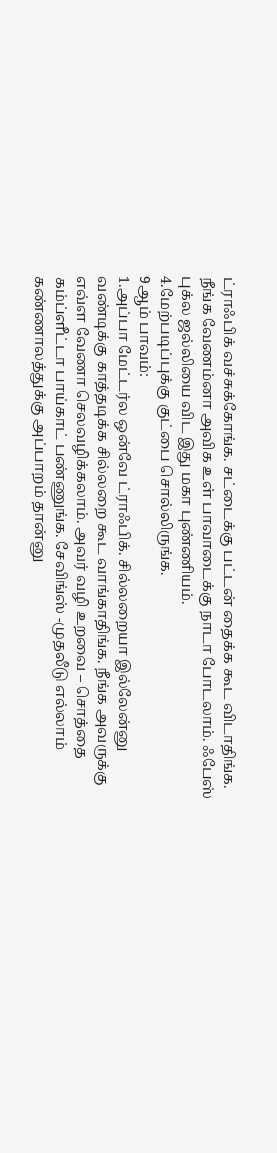ட்ராஃபிக் வச்சுக்கோங்க. சட்டைக்கு பட்டன் தைக்க கூட விடாதிங்க. நீங்க வேணம்னா அவிக உள் பாவாடைக்கு நாடா போடலாம். ஃபேஸ் புக்ல ஜல்லியை விட இது மகா புண்ணியம்.
4.மேற்படிப்புக்கு குட்பை சொல்லிருங்க.
9ஆம் பாவம்:
1.அப்பா மேட்டர்ல ஒன்வே ட்ராஃபிக். சில்லறையா இல்லேன்னு வண்டிக்கு காத்தடிக்க சில்லறை கூட வாங்காதிங்க. நீங்க அவருக்கு எவ்ள வேணா செலவழிக்கலாம். அவர் வழி உறவை – சொத்தை கம்ப்ளீட்டா பாய்காட் பண்ணுங்க. சேவிங்ஸ் -முதலீடு எல்லாம் கண்ணாலத்துக்கு அப்பாறம் தான்னு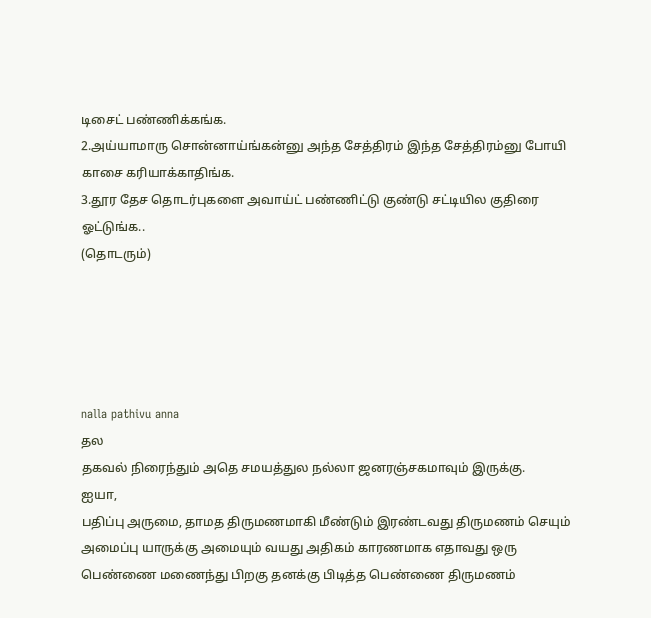டிசைட் பண்ணிக்கங்க.
2.அய்யாமாரு சொன்னாய்ங்கன்னு அந்த சேத்திரம் இந்த சேத்திரம்னு போயி காசை கரியாக்காதிங்க.
3.தூர தேச தொடர்புகளை அவாய்ட் பண்ணிட்டு குண்டு சட்டியில குதிரை ஓட்டுங்க..
(தொடரும்)





nalla pathivu anna
தல
தகவல் நிரைந்தும் அதெ சமயத்துல நல்லா ஜனரஞ்சகமாவும் இருக்கு.
ஐயா,
பதிப்பு அருமை, தாமத திருமணமாகி மீண்டும் இரண்டவது திருமணம் செயும் அமைப்பு யாருக்கு அமையும் வயது அதிகம் காரணமாக எதாவது ஒரு பெண்ணை மணைந்து பிறகு தனக்கு பிடித்த பெண்ணை திருமணம்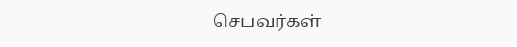செபவர்கள்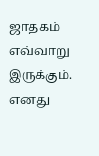ஜாதகம் எவ்வாறு இருக்கும். எனது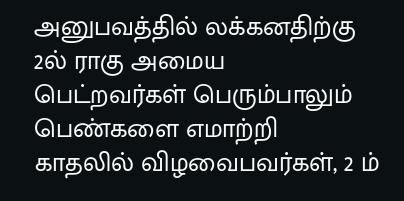அனுபவத்தில் லக்கனதிற்கு 2ல் ராகு அமைய பெட்றவர்கள் பெரும்பாலும் பெண்களை எமாற்றி காதலில் விழவைபவர்கள், 2 ம்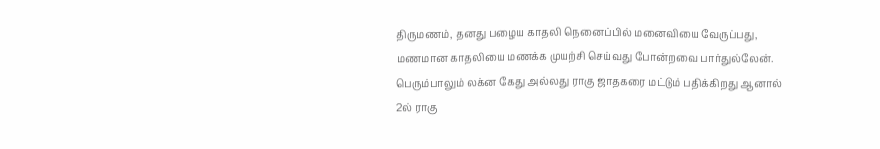திருமணம், தனது பழைய காதலி நெனைப்பில் மனைவியை வேருப்பது, மணமான காதலியை மணக்க முயற்சி செய்வது போன்றவை பார்துல்லேன். பெரும்பாலும் லக்ன கேது அல்லது ராகு ஜாதகரை மட்டும் பதிக்கிறது ஆனால் 2ல் ராகு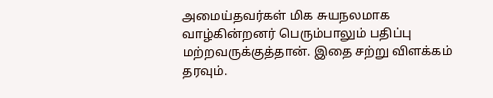அமைய்தவர்கள் மிக சுயநலமாக வாழ்கின்றனர் பெரும்பாலும் பதிப்பு மற்றவருக்குத்தான். இதை சற்று விளக்கம் தரவும்.